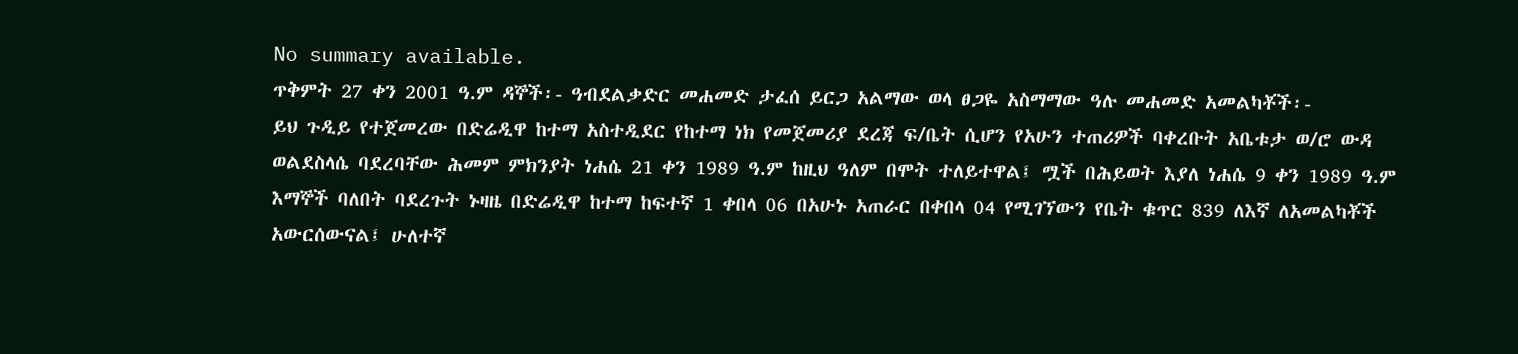No summary available.
ጥቅምት 27 ቀን 2001 ዓ.ም ዳኞች፡- ዓብደልቃድር መሐመድ ታፈሰ ይርጋ አልማው ወላ ፀጋዬ አስማማው ዓሉ መሐመድ አመልካቾች፡-
ይህ ጉዲይ የተጀመረው በድሬዲዋ ከተማ አስተዲደር የከተማ ነክ የመጀመሪያ ደረጃ ፍ/ቤት ሲሆን የአሁን ተጠሪዎች ባቀረቡት አቤቱታ ወ/ሮ ውዳ ወልደስላሴ ባደረባቸው ሕመም ምክንያት ነሐሴ 21 ቀን 1989 ዓ.ም ከዚህ ዓለም በሞት ተለይተዋል፤ ሟች በሕይወት እያለ ነሐሴ 9 ቀን 1989 ዓ.ም እማኞች ባለበት ባደረጉት ኑዛዜ በድሬዲዋ ከተማ ከፍተኛ 1 ቀበላ 06 በአሁኑ አጠራር በቀበላ 04 የሚገኘውን የቤት ቁጥር 839 ለእኛ ለአመልካቾች አውርሰውናል፤ ሁለተኛ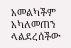አመልካችም አካለመጠን ላልደረሰችው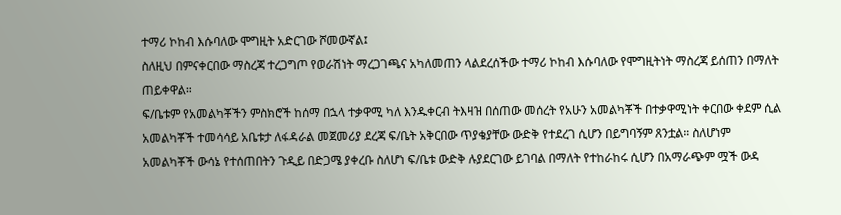ተማሪ ኮከብ እሱባለው ሞግዚት አድርገው ሾመውኛል፤
ስለዚህ በምናቀርበው ማስረጃ ተረጋግጦ የወራሽነት ማረጋገጫና አካለመጠን ላልደረሰችው ተማሪ ኮከብ እሱባለው የሞግዚትነት ማስረጃ ይሰጠን በማለት ጠይቀዋል።
ፍ/ቤቱም የአመልካቾችን ምስክሮች ከሰማ በኋላ ተቃዋሚ ካለ እንዱቀርብ ትእዛዝ በሰጠው መሰረት የአሁን አመልካቾች በተቃዋሚነት ቀርበው ቀደም ሲል አመልካቾች ተመሳሳይ አቤቱታ ለፋዳራል መጀመሪያ ደረጃ ፍ/ቤት አቅርበው ጥያቄያቸው ውድቅ የተደረገ ሲሆን በይግባኝም ጸንቷል። ስለሆነም አመልካቾች ውሳኔ የተሰጠበትን ጉዲይ በድጋሜ ያቀረቡ ስለሆነ ፍ/ቤቱ ውድቅ ሉያደርገው ይገባል በማለት የተከራከሩ ሲሆን በአማራጭም ሟች ውዳ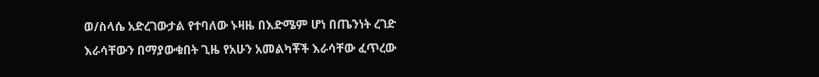ወ/ስላሴ አድረገውታል የተባለው ኑዛዜ በእድሜም ሆነ በጤንነት ረገድ እራሳቸውን በማያውቁበት ጊዜ የአሁን አመልካቾች እራሳቸው ፈጥረው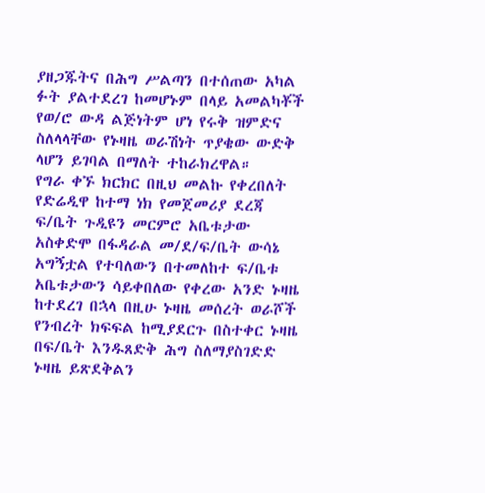ያዘጋጁትና በሕግ ሥልጣን በተሰጠው አካል ፉት ያልተደረገ ከመሆኑም በላይ አመልካቾች የወ/ሮ ውዳ ልጅነትም ሆነ የሩቅ ዝምድና ስለላላቸው የኑዛዜ ወራሽነት ጥያቄው ውድቅ ላሆን ይገባል በማለት ተከራክረዋል።
የግራ ቀኙ ክርክር በዚህ መልኩ የቀረበለት የድሬዲዋ ከተማ ነክ የመጀመሪያ ደረጃ ፍ/ቤት ጉዲዩን መርምሮ አቤቱታው አስቀድሞ በፋዳራል መ/ደ/ፍ/ቤት ውሳኔ አግኝቷል የተባለውን በተመለከተ ፍ/ቤቱ አቤቱታውን ሳይቀበለው የቀረው አንድ ኑዛዜ ከተደረገ በኋላ በዚሁ ኑዛዜ መሰረት ወራሾች የንብረት ክፍፍል ከሚያደርጉ በስተቀር ኑዛዜ በፍ/ቤት እንዱጸድቅ ሕግ ስለማያስገድድ ኑዛዜ ይጽደቅልን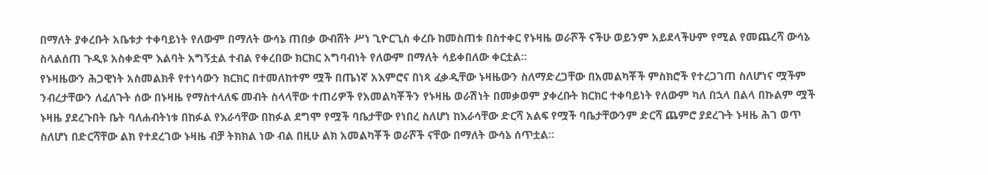በማለት ያቀረቡት አቤቱታ ተቀባይነት የለውም በማለት ውሳኔ ጠበቃ ውብሸት ሥነ ጊዮርጊስ ቀረቡ ከመስጠቱ በስተቀር የኑዛዜ ወራሾች ናችሁ ወይንም አይደላችሁም የሚል የመጨረሻ ውሳኔ ስላልሰጠ ጉዲዩ አስቀድሞ እልባት አግኝቷል ተብል የቀረበው ክርክር አግባብነት የለውም በማለት ሳይቀበለው ቀርቷል።
የኑዛዜውን ሕጋዊነት አስመልክቶ የተነሳውን ክርክር በተመለከተም ሟች በጤነኛ አእምሮና በነጻ ፈቃዲቸው ኑዛዜውን ስለማድረጋቸው በአመልካቾች ምስክሮች የተረጋገጠ ስለሆነና ሟችም ንብረታቸውን ለፈለጉት ሰው በኑዛዜ የማስተላለፍ መብት ስላላቸው ተጠሪዎች የአመልካቾችን የኑዛዜ ወራሽነት በመቃወም ያቀረቡት ክርክር ተቀባይነት የለውም ካለ በኋላ በልላ በኩልም ሟች ኑዛዜ ያደረጉበት ቤት ባለሐብትነቱ በከፉል የእራሳቸው በከፉል ደግሞ የሟች ባቤታቸው የነበረ ስለሆነ ከእራሳቸው ድርሻ አልፍ የሟች ባቤታቸውንም ድርሻ ጨምሮ ያደረጉት ኑዛዜ ሕገ ወጥ ስለሆነ በድርሻቸው ልክ የተደረገው ኑዛዜ ብቻ ትክክል ነው ብል በዚሁ ልክ አመልካቾች ወራሾች ናቸው በማለት ውሳኔ ሰጥቷል።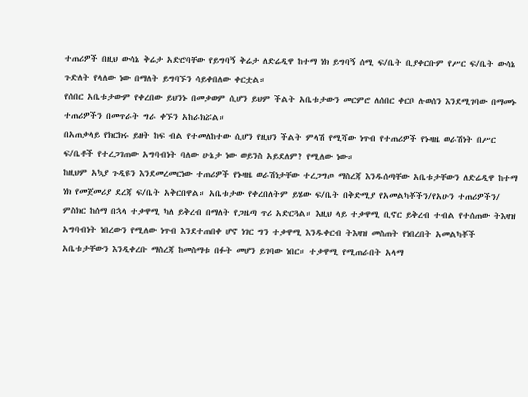ተጠሪዎች በዚህ ውሳኔ ቅሬታ አድሮባቸው የይግባኝ ቅሬታ ለድሬዲዋ ከተማ ነክ ይግባኝ ሰሚ ፍ/ቤት ቢያቀርቡም የሥር ፍ/ቤት ውሳኔ ጉድለት የላለው ነው በማለት ይግባኙን ሳይቀበለው ቀርቷል።
የሰበር አቤቱታውም የቀረበው ይህንኑ በመቃወም ሲሆን ይህም ችልት አቤቱታውን መርምሮ ለሰበር ቀርቦ ሉወሰን እንደሚገባው በማመኑ ተጠሪዎችን በመጥራት ግራ ቀኙን አከራክሯል።
በአጠቃላይ የክርክሩ ይዘት ከፍ ብል የተመለከተው ሲሆን የዚህን ችልት ምላሽ የሚሻው ነጥብ የተጠሪዎች የኑዛዜ ወራሽነት በሥር ፍ/ቤቶች የተረጋገጠው አግባብነት ባለው ሁኔታ ነው ወይንስ አይደለም? የሚለው ነው።
ከዚህም አኳያ ጉዲዩን እንደመረመርነው ተጠሪዎች የኑዛዜ ወራሽነታቸው ተረጋግጦ ማስረጃ እንዱሰጣቸው አቤቱታቸውን ለድሬዲዋ ከተማ ነክ የመጀመሪያ ደረጃ ፍ/ቤት አቅርበዋል። አቤቱታው የቀረበለትም ይሄው ፍ/ቤት በቅድሚያ የአመልካቾችን/የአሁን ተጠሪዎችን/ ምስክር ከሰማ በኋላ ተቃዋሚ ካለ ይቅረብ በማለት የጋዜጣ ጥሪ አድርጓል። እዚህ ላይ ተቃዋሚ ቢኖር ይቅረብ ተብል የተሰጠው ትእዛዝ አግባብነት ነበረውን የሚለው ነጥብ እንደተጠበቀ ሆኖ ነገር ግን ተቃዋሚ እንዱቀርብ ትእዛዝ መስጠት የነበረበት አመልካቾች አቤቱታቸውን እንዲቀረቡ ማስረጃ ከመስማቱ በፉት መሆን ይገባው ነበር። ተቃዋሚ የሚጠራበት አላማ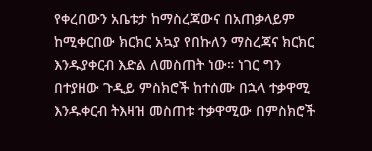የቀረበውን አቤቱታ ከማስረጃውና በአጠቃላይም ከሚቀርበው ክርክር አኳያ የበኩለን ማስረጃና ክርክር እንዱያቀርብ እድል ለመስጠት ነው። ነገር ግን በተያዘው ጉዲይ ምስክሮች ከተሰሙ በኋላ ተቃዋሚ እንዱቀርብ ትእዛዝ መስጠቱ ተቃዋሚው በምስክሮች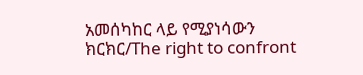አመሰካከር ላይ የሚያነሳውን ክርክር/The right to confront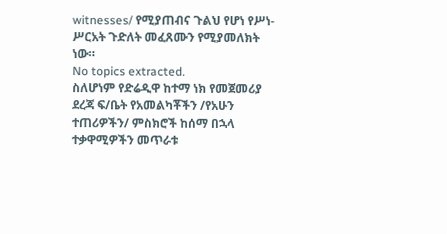witnesses/ የሚያጠብና ጉልህ የሆነ የሥነ- ሥርአት ጉድለት መፈጸሙን የሚያመለክት ነው።
No topics extracted.
ስለሆነም የድሬዲዋ ከተማ ነክ የመጀመሪያ ደረጃ ፍ/ቤት የአመልካቾችን /የአሁን ተጠሪዎችን/ ምስክሮች ከሰማ በኋላ ተቃዋሚዎችን መጥራቱ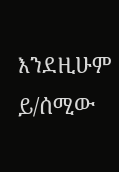እንደዚሁም ይ/ሰሚው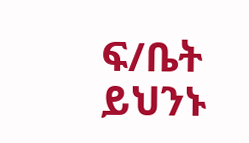ፍ/ቤት ይህንኑ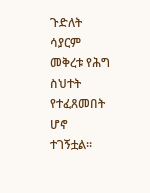ጉድለት ሳያርም መቅረቱ የሕግ ስህተት የተፈጸመበት ሆኖ ተገኝቷል።